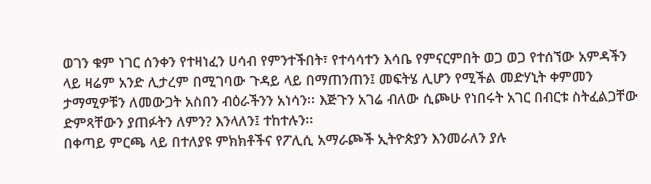ወገን ቁም ነገር ሰንቀን የተዛነፈን ሀሳብ የምንተችበት፣ የተሳሳተን እሳቤ የምናርምበት ወጋ ወጋ የተሰኘው አምዳችን ላይ ዛሬም አንድ ሊታረም በሚገባው ጉዳይ ላይ በማጠንጠን፤ መፍትሄ ሊሆን የሚችል መድሃኒት ቀምመን ታማሚዎቹን ለመውጋት አስበን ብዕራችንን አነሳን፡፡ እጅጉን አገሬ ብለው ሲጮሁ የነበሩት አገር በብርቱ ስትፈልጋቸው ድምጻቸውን ያጠፉትን ለምን? እንላለን፤ ተከተሉን፡፡
በቀጣይ ምርጫ ላይ በተለያዩ ምክክቶችና የፖሊሲ አማራጮች ኢትዮጵያን እንመራለን ያሉ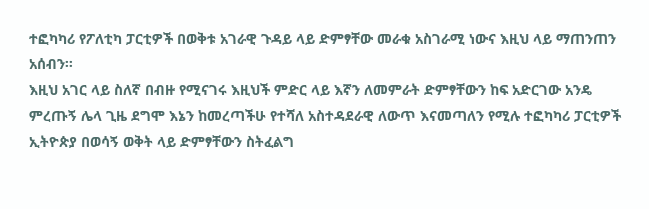ተፎካካሪ የፖለቲካ ፓርቲዎች በወቅቱ አገራዊ ጉዳይ ላይ ድምፃቸው መራቁ አስገራሚ ነውና እዚህ ላይ ማጠንጠን አሰብን፡፡
እዚህ አገር ላይ ስለኛ በብዙ የሚናገሩ እዚህች ምድር ላይ እኛን ለመምራት ድምፃቸውን ከፍ አድርገው አንዴ ምረጡኝ ሌላ ጊዜ ደግሞ እኔን ከመረጣችሁ የተሻለ አስተዳደራዊ ለውጥ እናመጣለን የሚሉ ተፎካካሪ ፓርቲዎች ኢትዮጵያ በወሳኝ ወቅት ላይ ድምፃቸውን ስትፈልግ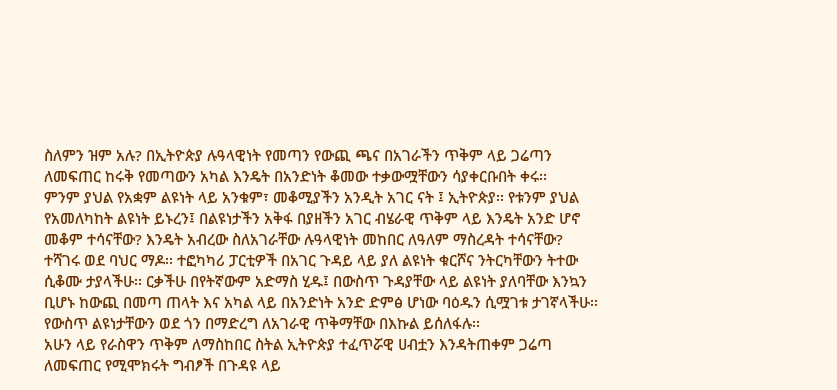ስለምን ዝም አሉ? በኢትዮጵያ ሉዓላዊነት የመጣን የውጪ ጫና በአገራችን ጥቅም ላይ ጋሬጣን ለመፍጠር ከሩቅ የመጣውን አካል እንዴት በአንድነት ቆመው ተቃውሟቸውን ሳያቀርቡበት ቀሩ፡፡
ምንም ያህል የአቋም ልዩነት ላይ አንቁም፣ መቆሚያችን አንዲት አገር ናት ፤ ኢትዮጵያ፡፡ የቱንም ያህል የአመለካከት ልዩነት ይኑረን፤ በልዩነታችን አቅፋ በያዘችን አገር ብሄራዊ ጥቅም ላይ እንዴት አንድ ሆኖ መቆም ተሳናቸው? እንዴት አብረው ስለአገራቸው ሉዓላዊነት መከበር ለዓለም ማስረዳት ተሳናቸው?
ተሻገሩ ወደ ባህር ማዶ፡፡ ተፎካካሪ ፓርቲዎች በአገር ጉዳይ ላይ ያለ ልዩነት ቁርሾና ንትርካቸውን ትተው ሲቆሙ ታያላችሁ፡፡ ርቃችሁ በየትኛውም አድማስ ሂዱ፤ በውስጥ ጉዳያቸው ላይ ልዩነት ያለባቸው እንኳን ቢሆኑ ከውጪ በመጣ ጠላት እና አካል ላይ በአንድነት አንድ ድምፅ ሆነው ባዕዱን ሲሟገቱ ታገኛላችሁ፡፡ የውስጥ ልዩነታቸውን ወደ ጎን በማድረግ ለአገራዊ ጥቅማቸው በእኩል ይሰለፋሉ፡፡
አሁን ላይ የራስዋን ጥቅም ለማስከበር ስትል ኢትዮጵያ ተፈጥሯዊ ሀብቷን እንዳትጠቀም ጋሬጣ ለመፍጠር የሚሞክሩት ግብፆች በጉዳዩ ላይ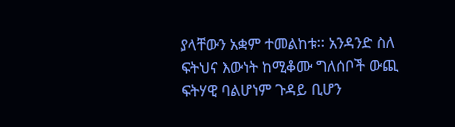ያላቸውን አቋም ተመልከቱ፡፡ አንዳንድ ስለ ፍትህና እውነት ከሚቆሙ ግለሰቦች ውጪ ፍትሃዊ ባልሆነም ጉዳይ ቢሆን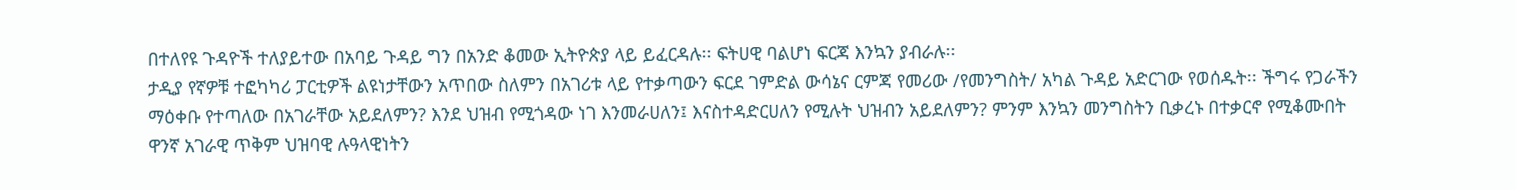በተለየዩ ጉዳዮች ተለያይተው በአባይ ጉዳይ ግን በአንድ ቆመው ኢትዮጵያ ላይ ይፈርዳሉ፡፡ ፍትሀዊ ባልሆነ ፍርጃ እንኳን ያብራሉ፡፡
ታዲያ የኛዎቹ ተፎካካሪ ፓርቲዎች ልዩነታቸውን አጥበው ስለምን በአገሪቱ ላይ የተቃጣውን ፍርደ ገምድል ውሳኔና ርምጃ የመሪው /የመንግስት/ አካል ጉዳይ አድርገው የወሰዱት፡፡ ችግሩ የጋራችን ማዕቀቡ የተጣለው በአገራቸው አይደለምን? እንደ ህዝብ የሚጎዳው ነገ እንመራሀለን፤ እናስተዳድርሀለን የሚሉት ህዝብን አይደለምን? ምንም እንኳን መንግስትን ቢቃረኑ በተቃርኖ የሚቆሙበት ዋንኛ አገራዊ ጥቅም ህዝባዊ ሉዓላዊነትን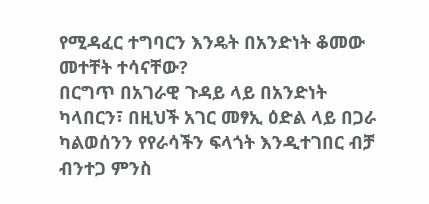የሚዳፈር ተግባርን እንዴት በአንድነት ቆመው መተቸት ተሳናቸው?
በርግጥ በአገራዊ ጉዳይ ላይ በአንድነት ካላበርን፣ በዚህች አገር መፃኢ ዕድል ላይ በጋራ ካልወሰንን የየራሳችን ፍላጎት እንዲተገበር ብቻ ብንተጋ ምንስ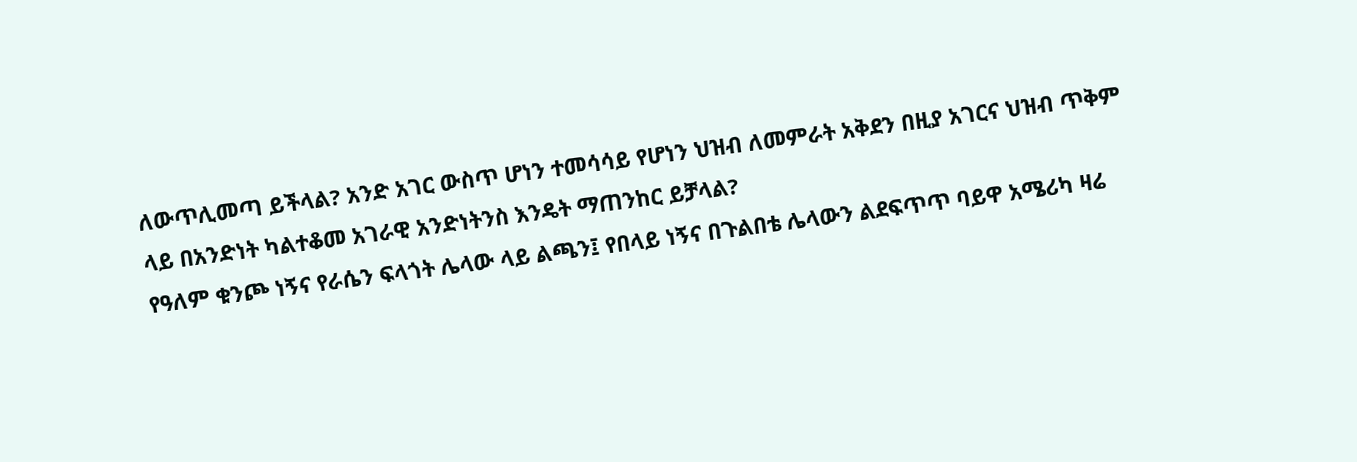ለውጥሊመጣ ይችላል? አንድ አገር ውስጥ ሆነን ተመሳሳይ የሆነን ህዝብ ለመምራት አቅደን በዚያ አገርና ህዝብ ጥቅም ላይ በአንድነት ካልተቆመ አገራዊ አንድነትንስ እንዴት ማጠንከር ይቻላል?
የዓለም ቁንጮ ነኝና የራሴን ፍላጎት ሌላው ላይ ልጫን፤ የበላይ ነኝና በጉልበቴ ሌላውን ልደፍጥጥ ባይዋ አሜሪካ ዛሬ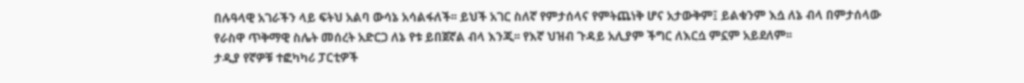በሉዓላዊ አገራችን ላይ ፍትህ አልባ ውሳኔ አሳልፋለች፡፡ ይህች አገር ስለኛ የምታሰላና የምትጨነቅ ሆና አታውቅም፤ ይልቁንም እሷ ለኔ ብላ በምታሰላው የራስዋ ጥቅማዊ ስሌት መሰረት አድርጋ ለኔ የቱ ይበጀኛል ብላ እንጂ፡፡ የእኛ ህዝብ ጉዳይ አሊያም ችግር ለእርሷ ምኗም አይደለም፡፡
ታዲያ የኛዎቹ ተፎካካሪ ፓርቲዎች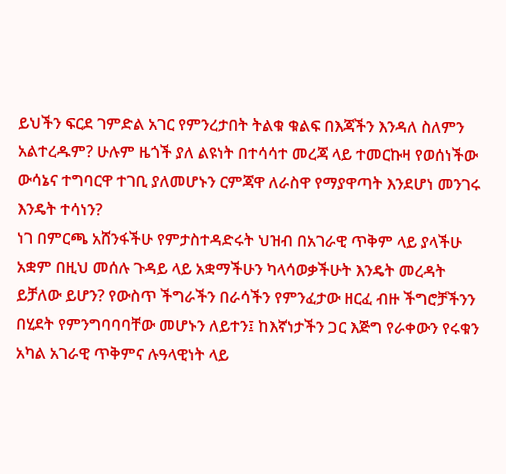ይህችን ፍርደ ገምድል አገር የምንረታበት ትልቁ ቁልፍ በእጃችን እንዳለ ስለምን አልተረዱም? ሁሉም ዜጎች ያለ ልዩነት በተሳሳተ መረጃ ላይ ተመርኩዛ የወሰነችው ውሳኔና ተግባርዋ ተገቢ ያለመሆኑን ርምጃዋ ለራስዋ የማያዋጣት እንደሆነ መንገሩ እንዴት ተሳነን?
ነገ በምርጫ አሸንፋችሁ የምታስተዳድሩት ህዝብ በአገራዊ ጥቅም ላይ ያላችሁ አቋም በዚህ መሰሉ ጉዳይ ላይ አቋማችሁን ካላሳወቃችሁት እንዴት መረዳት ይቻለው ይሆን? የውስጥ ችግራችን በራሳችን የምንፈታው ዘርፈ ብዙ ችግሮቻችንን በሂደት የምንግባባባቸው መሆኑን ለይተን፤ ከእኛነታችን ጋር እጅግ የራቀውን የሩቁን አካል አገራዊ ጥቅምና ሉዓላዊነት ላይ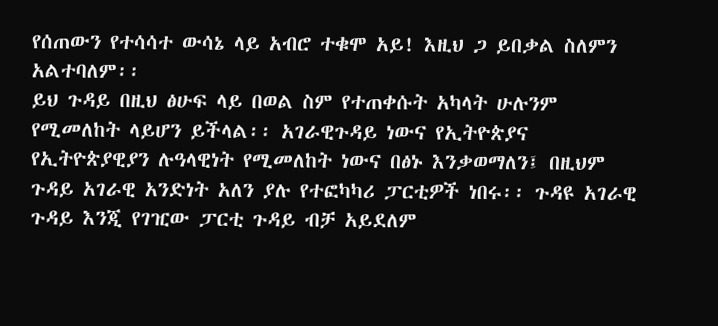የሰጠውን የተሳሳተ ውሳኔ ላይ አብሮ ተቁሞ አይ! እዚህ ጋ ይበቃል ስለምን አልተባለም፡፡
ይህ ጉዳይ በዚህ ፅሁፍ ላይ በወል ስም የተጠቀሱት አካላት ሁሉንም የሚመለከት ላይሆን ይችላል፡፡ አገራዊጉዳይ ነውና የኢትዮጵያና የኢትዮጵያዊያን ሉዓላዊነት የሚመለከት ነውና በፅኑ እንቃወማለን፤ በዚህም ጉዳይ አገራዊ አንድነት አለን ያሉ የተፎካካሪ ፓርቲዎች ነበሩ፡፡ ጉዳዩ አገራዊ ጉዳይ እንጂ የገዢው ፓርቲ ጉዳይ ብቻ አይደለም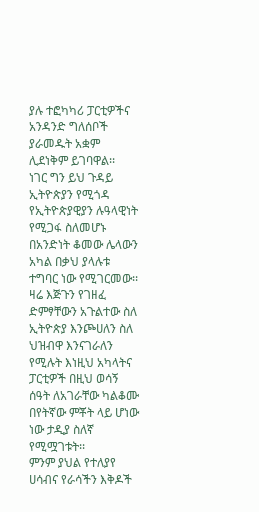ያሉ ተፎካካሪ ፓርቲዎችና አንዳንድ ግለሰቦች ያራመዱት አቋም ሊደነቅም ይገባዋል፡፡
ነገር ግን ይህ ጉዳይ ኢትዮጵያን የሚጎዳ የኢትዮጵያዊያን ሉዓላዊነት የሚጋፋ ስለመሆኑ በአንድነት ቆመው ሌላውን አካል በቃህ ያላሉቱ ተግባር ነው የሚገርመው፡፡ ዛሬ እጅጉን የገዘፈ ድምፃቸውን አጉልተው ስለ ኢትዮጵያ እንጮሀለን ስለ ህዝብዋ እንናገራለን የሚሉት እነዚህ አካላትና ፓርቲዎች በዚህ ወሳኝ ሰዓት ለአገራቸው ካልቆሙ በየትኛው ምቾት ላይ ሆነው ነው ታዲያ ስለኛ የሚሟገቱት፡፡
ምንም ያህል የተለያየ ሀሳብና የራሳችን እቅዶች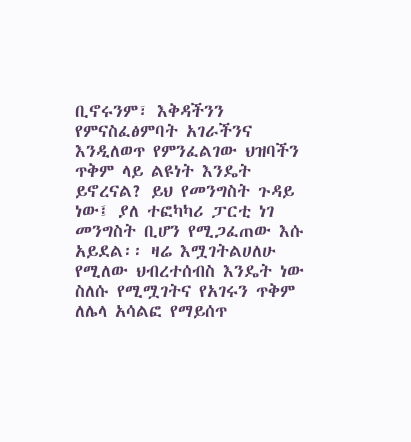ቢኖሩንም፣ እቅዳችንን የምናስፈፅምባት አገራችንና እንዲለወጥ የምንፈልገው ህዝባችን ጥቅም ላይ ልዩነት እንዴት ይኖረናል? ይህ የመንግስት ጉዳይ ነው፤ ያለ ተፎካካሪ ፓርቲ ነገ መንግስት ቢሆን የሚጋፈጠው እሱ አይደል፡፡ ዛሬ እሟገትልሀለሁ የሚለው ህብረተሰብስ እንዴት ነው ስለሱ የሚሟገትና የአገሩን ጥቅም ለሌላ አሳልፎ የማይሰጥ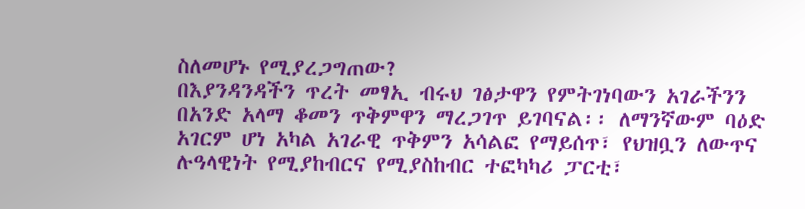ስለመሆኑ የሚያረጋግጠው?
በእያንዳንዳችን ጥረት መፃኢ ብሩህ ገፅታዋን የምትገነባውን አገራችንን በአንድ አላማ ቆመን ጥቅምዋን ማረጋገጥ ይገባናል፡፡ ለማንኛውም ባዕድ አገርም ሆነ አካል አገራዊ ጥቅምን አሳልፎ የማይሰጥ፣ የህዝቧን ለውጥና ሉዓላዊነት የሚያከብርና የሚያስከብር ተፎካካሪ ፓርቲ፣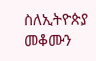ስለኢትዮጵያ መቆሙን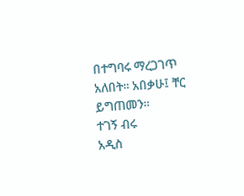በተግባሩ ማረጋገጥ አለበት፡፡ አበቃሁ፤ ቸር ይግጠመን፡፡
ተገኝ ብሩ
አዲስ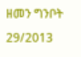ዘመን ግንቦት 29/2013